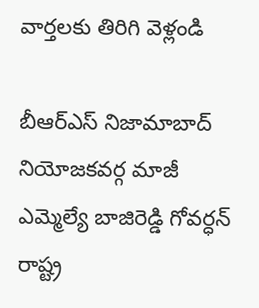వార్తలకు తిరిగి వెళ్లండి

బీఆర్ఎస్ నిజామాబాద్ నియోజకవర్గ మాజీ ఎమ్మెల్యే బాజిరెడ్డి గోవర్ధన్ రాష్ట్ర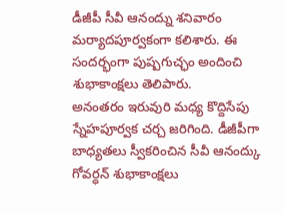డీజీపీ సీవీ ఆనంద్ను శనివారం మర్యాదపూర్వకంగా కలిశారు. ఈ సందర్భంగా పుష్పగుచ్ఛం అందించి శుభాకాంక్షలు తెలిపారు.
అనంతరం ఇరువురి మధ్య కొద్దిసేపు స్నేహపూర్వక చర్చ జరిగింది. డీజీపీగా బాధ్యతలు స్వీకరించిన సీవీ ఆనంద్కు గోవర్ధన్ శుభాకాంక్షలు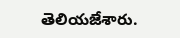తెలియజేశారు.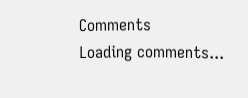Comments
Loading comments...